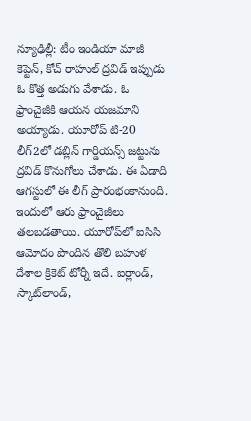న్యూఢిల్లీ: టీం ఇండియా మాజీ కెప్టెన్, కోచ్ రాహుల్ ద్రవిడ్ ఇప్పుడు ఓ కొత్త అడుగు వేశాడు. ఓ ఫ్రాంచైజీకి ఆయన యజమాని అయ్యాడు. యూరోప్ టి-20 లీగ్2లో డబ్లిన్ గార్డియన్స్ జట్టును ద్రవిడ్ కొనుగోలు చేశాడు. ఈ ఏడాది ఆగస్టులో ఈ లీగ్ ప్రారంభంకానుంది. ఇందులో ఆరు ఫ్రాంచైజీలు తలబడతాయి. యూరోప్‌లో ఐసిసి ఆమోదం పొందిన తొలి బహుళ దేశాల క్రికెట్‌ టోర్నీ ఇదే. ఐర్లాండ్, స్కాట్‌లాండ్,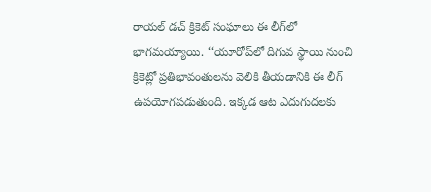రాయల్ డచ్ క్రికెట్ సంఘాలు ఈ లీగ్‌లో భాగమయ్యాయి. ‘‘యూరోప్‌లో దిగువ స్థాయి నుంచి క్రికెట్లో ప్రతిభావంతులను వెలికి తీయడానికి ఈ లీగ్‌ ఉపయోగపడుతుంది. ఇక్కడ ఆట ఎదుగుదలకు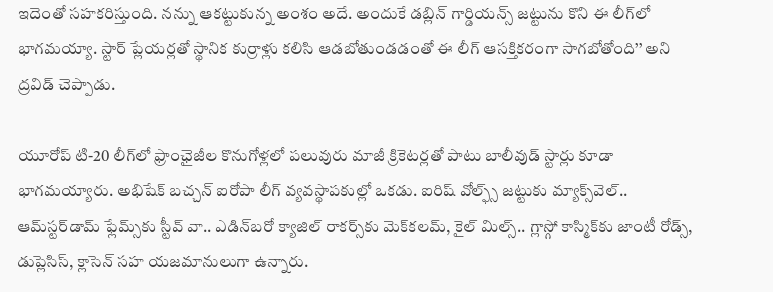ఇదెంతో సహకరిస్తుంది. నన్ను ఆకట్టుకున్న అంశం అదే. అందుకే డబ్లిన్‌ గార్డియన్స్‌ జట్టును కొని ఈ లీగ్‌లో భాగమయ్యా. స్టార్‌ ప్లేయర్లతో స్థానిక కుర్రాళ్లు కలిసి ఆడబోతుండడంతో ఈ లీగ్‌ ఆసక్తికరంగా సాగబోతోంది’’ అని ద్రవిడ్‌ చెప్పాడు.

యూరోప్ టి-20 లీగ్‌లో ఫ్రాంఛైజీల కొనుగోళ్లలో పలువురు మాజీ క్రికెటర్లతో పాటు బాలీవుడ్‌ స్టార్లు కూడా భాగమయ్యారు. అభిషేక్‌ బచ్చన్‌ ఐరోపా లీగ్‌ వ్యవస్థాపకుల్లో ఒకడు. ఐరిష్‌ వోల్ఫ్స్‌ జట్టుకు మ్యాక్స్‌వెల్‌.. ఆమ్‌స్టర్‌డామ్‌ ఫ్లేమ్స్‌కు స్టీవ్‌ వా.. ఎడిన్‌బరో క్యాజిల్‌ రాకర్స్‌కు మెక్‌కలమ్, కైల్‌ మిల్స్‌.. గ్లాస్గో కాస్మిక్‌కు జాంటీ రోడ్స్, డుప్లెసిస్, క్లాసెన్‌ సహ యజమానులుగా ఉన్నారు.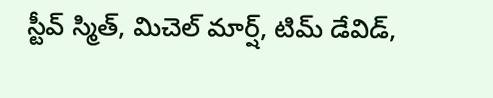స్టీవ్‌ స్మిత్, మిచెల్‌ మార్ష్, టిమ్‌ డేవిడ్,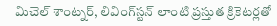మిచెల్‌ శాంట్నర్, లివింగ్‌స్టన్‌ లాంటి ప్రస్తుత క్రికెటర్లతో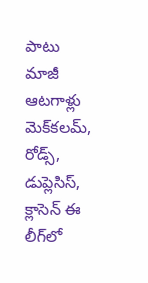పాటు మాజీ ఆటగాళ్లు మెక్‌కలమ్, రోడ్స్, డుప్లెసిస్, క్లాసెన్‌ ఈ లీగ్‌లో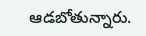ఆడబోతున్నారు.